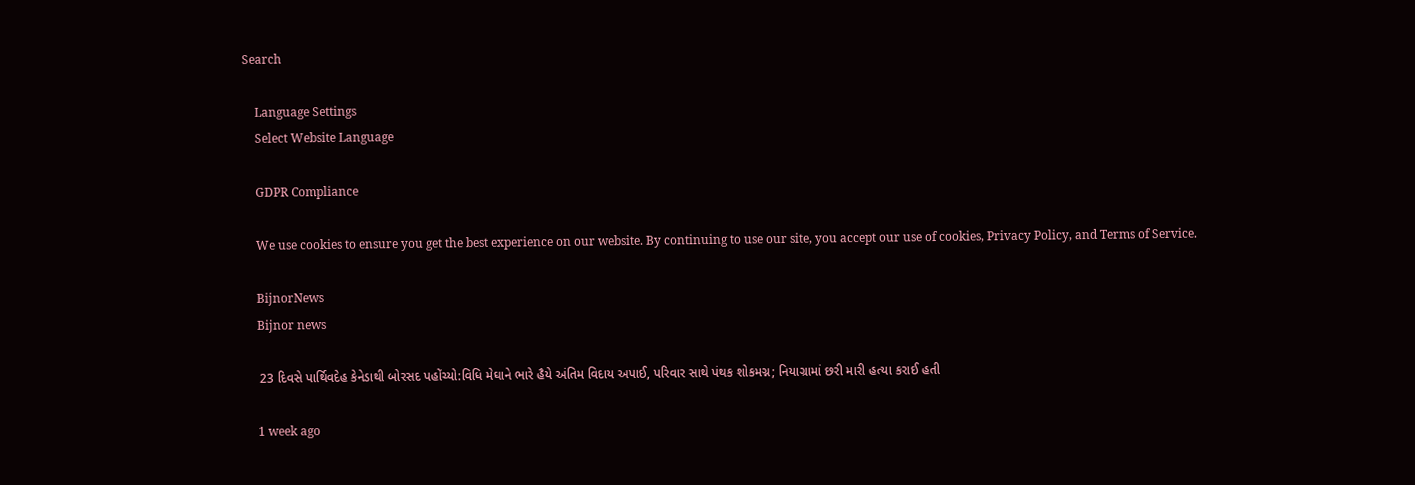Search

    Language Settings
    Select Website Language

    GDPR Compliance

    We use cookies to ensure you get the best experience on our website. By continuing to use our site, you accept our use of cookies, Privacy Policy, and Terms of Service.

    BijnorNews
    Bijnor news

    23 દિવસે પાર્થિવદેહ કેનેડાથી બોરસદ પહોંચ્યો:વિધિ મેઘાને ભારે હૈયે અંતિમ વિદાય અપાઈ, પરિવાર સાથે પંથક શોકમગ્ન; નિયાગ્રામાં છરી મારી હત્યા કરાઈ હતી

    1 week ago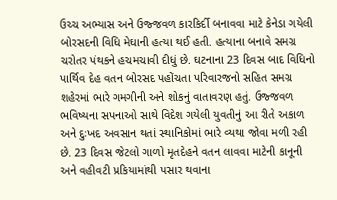ઉચ્ચ અભ્યાસ અને ઉજ્જવળ કારકિર્દી બનાવવા માટે કેનેડા ગયેલી બોરસદની વિધિ મેઘાની હત્યા થઈ હતી. હત્યાના બનાવે સમગ્ર ચરોતર પંથકને હચમચાવી દીધું છે. ઘટનાના 23 દિવસ બાદ વિધિનો પાર્થિવ દેહ વતન બોરસદ પહોંચતા પરિવારજનો સહિત સમગ્ર શહેરમાં ભારે ગમગીની અને શોકનું વાતાવરણ હતું. ઉજ્જવળ ભવિષ્યના સપનાઓ સાથે વિદેશ ગયેલી યુવતીનું આ રીતે અકાળ અને દુઃખદ અવસાન થતાં સ્થાનિકોમાં ભારે વ્યથા જોવા મળી રહી છે. 23 દિવસ જેટલો ગાળો મૃતદેહને વતન લાવવા માટેની કાનૂની અને વહીવટી પ્રકિયામાંથી પસાર થવાના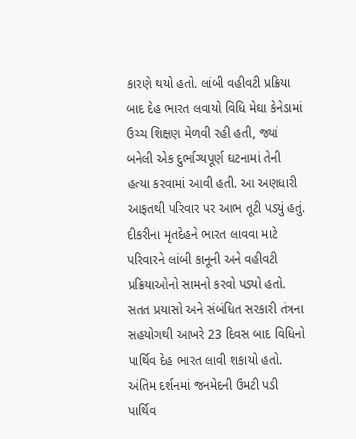કારણે થયો હતો. લાંબી વહીવટી પ્રક્રિયા બાદ દેહ ભારત લવાયો વિધિ મેઘા કેનેડામાં ઉચ્ચ શિક્ષણ મેળવી રહી હતી, જ્યાં બનેલી એક દુર્ભાગ્યપૂર્ણ ઘટનામાં તેની હત્યા કરવામાં આવી હતી. આ અણધારી આફતથી પરિવાર પર આભ તૂટી પડ્યું હતું. દીકરીના મૃતદેહને ભારત લાવવા માટે પરિવારને લાંબી કાનૂની અને વહીવટી પ્રક્રિયાઓનો સામનો કરવો પડ્યો હતો. સતત પ્રયાસો અને સંબંધિત સરકારી તંત્રના સહયોગથી આખરે 23 દિવસ બાદ વિધિનો પાર્થિવ દેહ ભારત લાવી શકાયો હતો. અંતિમ દર્શનમાં જનમેદની ઉમટી પડી પાર્થિવ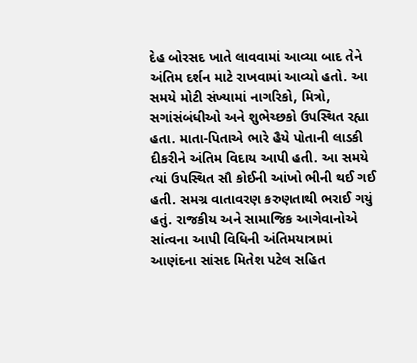દેહ બોરસદ ખાતે લાવવામાં આવ્યા બાદ તેને અંતિમ દર્શન માટે રાખવામાં આવ્યો હતો. આ સમયે મોટી સંખ્યામાં નાગરિકો, મિત્રો, સગાંસંબંધીઓ અને શુભેચ્છકો ઉપસ્થિત રહ્યા હતા. માતા-પિતાએ ભારે હૈયે પોતાની લાડકી દીકરીને અંતિમ વિદાય આપી હતી. આ સમયે ત્યાં ઉપસ્થિત સૌ કોઈની આંખો ભીની થઈ ગઈ હતી. સમગ્ર વાતાવરણ કરુણતાથી ભરાઈ ગયું હતું. રાજકીય અને સામાજિક આગેવાનોએ સાંત્વના આપી વિધિની અંતિમયાત્રામાં આણંદના સાંસદ મિતેશ પટેલ સહિત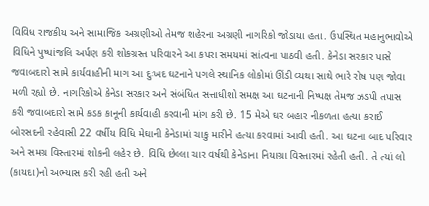વિવિધ રાજકીય અને સામાજિક અગ્રણીઓ તેમજ શહેરના અગ્રણી નાગરિકો જોડાયા હતા. ઉપસ્થિત મહાનુભાવોએ વિધિને પુષ્પાંજલિ અર્પણ કરી શોકગ્રસ્ત પરિવારને આ કપરા સમયમાં સાંત્વના પાઠવી હતી. કેનેડા સરકાર પાસે જવાબદારો સામે કાર્યવાહીની માગ આ દુઃખદ ઘટનાને પગલે સ્થાનિક લોકોમાં ઊંડી વ્યથા સાથે ભારે રોષ પણ જોવા મળી રહ્યો છે. નાગરિકોએ કેનેડા સરકાર અને સંબંધિત સત્તાધીશો સમક્ષ આ ઘટનાની નિષ્પક્ષ તેમજ ઝડપી તપાસ કરી જવાબદારો સામે કડક કાનૂની કાર્યવાહી કરવાની માંગ કરી છે. 15 મેએ ઘર બહાર નીકળતા હત્યા કરાઈ બોરસદની રહેવાસી 22 વર્ષીય વિધિ મેઘાની કેનેડામાં ચાકુ મારીને હત્યા કરવામાં આવી હતી. આ ઘટના બાદ પરિવાર અને સમગ્ર વિસ્તારમાં શોકની લહેર છે. વિધિ છેલ્લા ચાર વર્ષથી કેનેડાના નિયાગ્રા વિસ્તારમાં રહેતી હતી. તે ત્યાં લો (કાયદા)નો અભ્યાસ કરી રહી હતી અને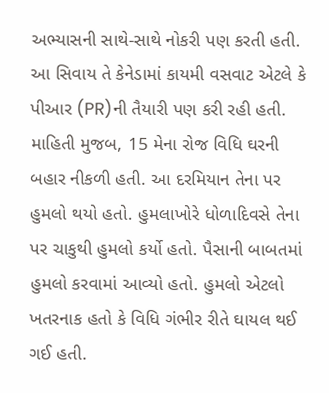અભ્યાસની સાથે-સાથે નોકરી પણ કરતી હતી. આ સિવાય તે કેનેડામાં કાયમી વસવાટ એટલે કે પીઆર (PR)ની તૈયારી પણ કરી રહી હતી. માહિતી મુજબ, 15 મેના રોજ વિધિ ઘરની બહાર નીકળી હતી. આ દરમિયાન તેના પર હુમલો થયો હતો. હુમલાખોરે ધોળાદિવસે તેના પર ચાકુથી હુમલો કર્યો હતો. પૈસાની બાબતમાં હુમલો કરવામાં આવ્યો હતો. હુમલો એટલો ખતરનાક હતો કે વિધિ ગંભીર રીતે ઘાયલ થઈ ગઈ હતી.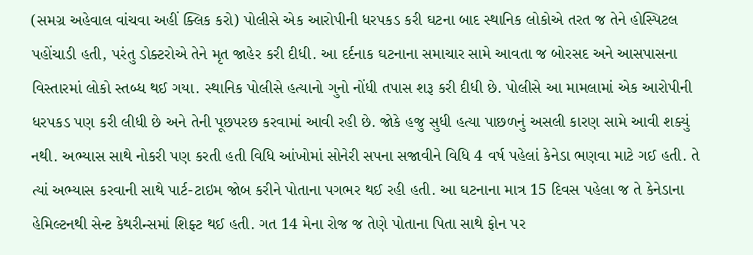(સમગ્ર અહેવાલ વાંચવા અહીં ક્લિક કરો) પોલીસે એક આરોપીની ધરપકડ કરી ઘટના બાદ સ્થાનિક લોકોએ તરત જ તેને હોસ્પિટલ પહોંચાડી હતી, પરંતુ ડોક્ટરોએ તેને મૃત જાહેર કરી દીધી. આ દર્દનાક ઘટનાના સમાચાર સામે આવતા જ બોરસદ અને આસપાસના વિસ્તારમાં લોકો સ્તબ્ધ થઈ ગયા. સ્થાનિક પોલીસે હત્યાનો ગુનો નોંધી તપાસ શરૂ કરી દીધી છે. પોલીસે આ મામલામાં એક આરોપીની ધરપકડ પણ કરી લીધી છે અને તેની પૂછપરછ કરવામાં આવી રહી છે. જોકે હજુ સુધી હત્યા પાછળનું અસલી કારણ સામે આવી શક્યું નથી. અભ્યાસ સાથે નોકરી પણ કરતી હતી વિધિ આંખોમાં સોનેરી સપના સજાવીને વિધિ 4 વર્ષ પહેલાં કેનેડા ભણવા માટે ગઈ હતી. તે ત્યાં અભ્યાસ કરવાની સાથે પાર્ટ-ટાઇમ જોબ કરીને પોતાના પગભર થઈ રહી હતી. આ ઘટનાના માત્ર 15 દિવસ પહેલા જ તે કેનેડાના હેમિલ્ટનથી સેન્ટ કેથરીન્સમાં શિફ્ટ થઈ હતી. ગત 14 મેના રોજ જ તેણે પોતાના પિતા સાથે ફોન પર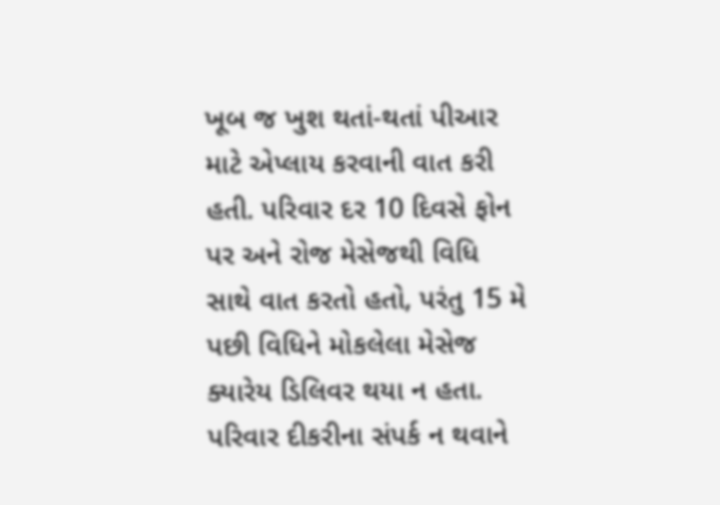ખૂબ જ ખુશ થતાં-થતાં પીઆર માટે એપ્લાય કરવાની વાત કરી હતી. પરિવાર દર 10 દિવસે ફોન પર અને રોજ મેસેજથી વિધિ સાથે વાત કરતો હતો, પરંતુ 15 મે પછી વિધિને મોકલેલા મેસેજ ક્યારેય ડિલિવર થયા ન હતા. પરિવાર દીકરીના સંપર્ક ન થવાને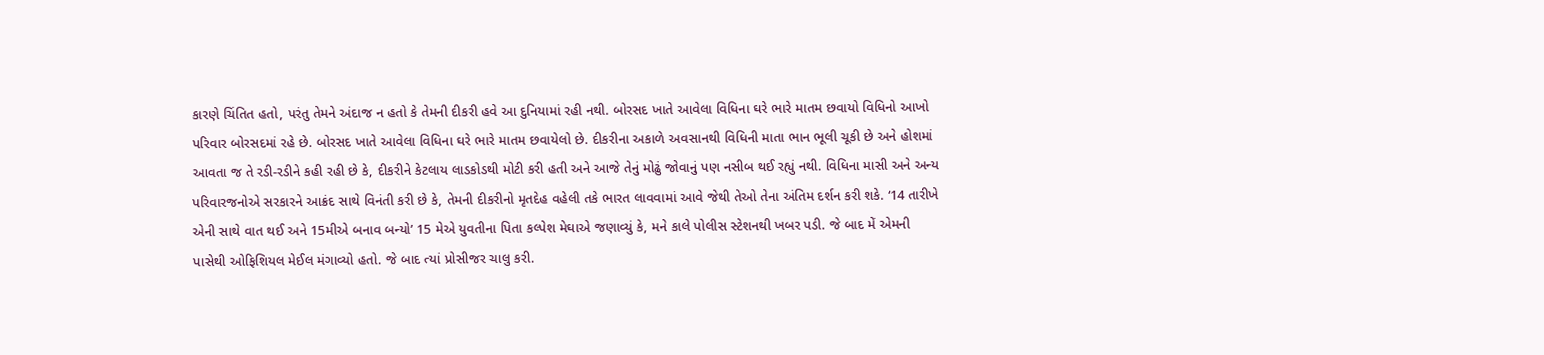કારણે ચિંતિત હતો, પરંતુ તેમને અંદાજ ન હતો કે તેમની દીકરી હવે આ દુનિયામાં રહી નથી. બોરસદ ખાતે આવેલા વિધિના ઘરે ભારે માતમ છવાયો વિધિનો આખો પરિવાર બોરસદમાં રહે છે. બોરસદ ખાતે આવેલા વિધિના ઘરે ભારે માતમ છવાયેલો છે. દીકરીના અકાળે અવસાનથી વિધિની માતા ભાન ભૂલી ચૂકી છે અને હોશમાં આવતા જ તે રડી-રડીને કહી રહી છે કે, દીકરીને કેટલાય લાડકોડથી મોટી કરી હતી અને આજે તેનું મોઢું જોવાનું પણ નસીબ થઈ રહ્યું નથી. વિધિના માસી અને અન્ય પરિવારજનોએ સરકારને આક્રંદ સાથે વિનંતી કરી છે કે, તેમની દીકરીનો મૃતદેહ વહેલી તકે ભારત લાવવામાં આવે જેથી તેઓ તેના અંતિમ દર્શન કરી શકે. ‘14 તારીખે એની સાથે વાત થઈ અને 15મીએ બનાવ બન્યો’ 15 મેએ યુવતીના પિતા કલ્પેશ મેઘાએ જણાવ્યું કે, મને કાલે પોલીસ સ્ટેશનથી ખબર પડી. જે બાદ મેં એમની પાસેથી ઓફિશિયલ મેઈલ મંગાવ્યો હતો. જે બાદ ત્યાં પ્રોસીજર ચાલુ કરી.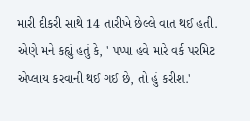મારી દીકરી સાથે 14 તારીખે છેલ્લે વાત થઈ હતી. એણે મને કહ્યું હતું કે, ' પપ્પા હવે મારે વર્ક પરમિટ એપ્લાય કરવાની થઈ ગઈ છે, તો હું કરીશ.'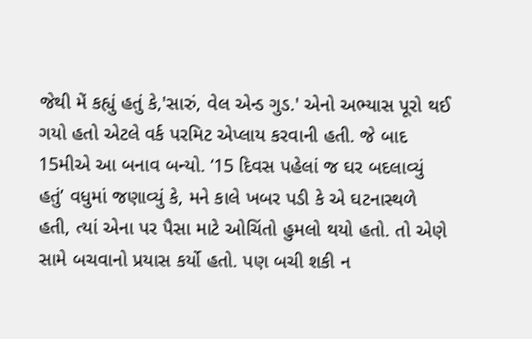જેથી મેં કહ્યું હતું કે,'સારું, વેલ એન્ડ ગુડ.' એનો અભ્યાસ પૂરો થઈ ગયો હતો એટલે વર્ક પરમિટ એપ્લાય કરવાની હતી. જે બાદ 15મીએ આ બનાવ બન્યો. ‘15 દિવસ પહેલાં જ ઘર બદલાવ્યું હતું’ વધુમાં જણાવ્યું કે, મને કાલે ખબર પડી કે એ ઘટનાસ્થળે હતી, ત્યાં એના પર પૈસા માટે ઓચિંતો હુમલો થયો હતો. તો એણે સામે બચવાનો પ્રયાસ કર્યો હતો. પણ બચી શકી ન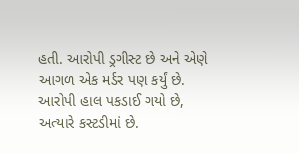હતી. આરોપી ડ્રગીસ્ટ છે અને એણે આગળ એક મર્ડર પણ કર્યું છે. આરોપી હાલ પકડાઈ ગયો છે, અત્યારે કસ્ટડીમાં છે.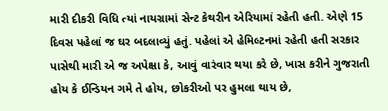મારી દીકરી વિધિ ત્યાં નાયગ્રામાં સેન્ટ કેથરીન એરિયામાં રહેતી હતી. એણે 15 દિવસ પહેલાં જ ઘર બદલાવ્યું હતું. પહેલાં એ હેમિલ્ટનમાં રહેતી હતી સરકાર પાસેથી મારી એ જ અપેક્ષા કે, આવું વારંવાર થયા કરે છે, ખાસ કરીને ગુજરાતી હોય કે ઈન્ડિયન ગમે તે હોય, છોકરીઓ પર હુમલા થાય છે,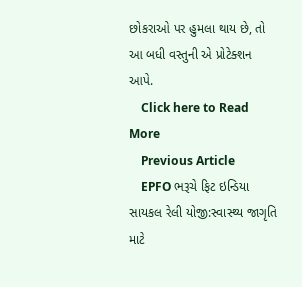છોકરાઓ પર હુમલા થાય છે, તો આ બધી વસ્તુની એ પ્રોટેક્શન આપે.
    Click here to Read More
    Previous Article
    EPFO ભરૂચે ફિટ ઇન્ડિયા સાયકલ રેલી યોજી:સ્વાસ્થ્ય જાગૃતિ માટે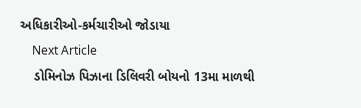અધિકારીઓ-કર્મચારીઓ જોડાયા
    Next Article
    ડોમિનોઝ પિઝાના ડિલિવરી બોયનો 13મા માળથી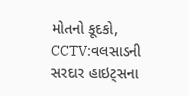મોતનો કૂદકો, CCTV:વલસાડની સરદાર હાઇટ્સના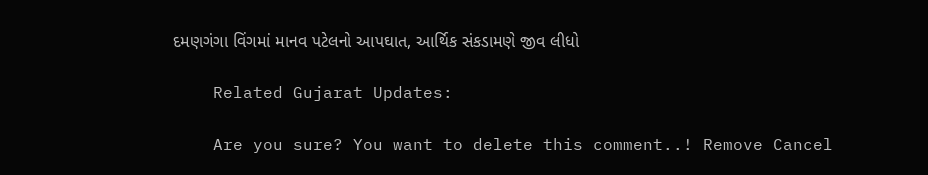દમણગંગા વિંગમાં માનવ પટેલનો આપઘાત, આર્થિક સંકડામણે જીવ લીધો

    Related Gujarat Updates:

    Are you sure? You want to delete this comment..! Remove Cancel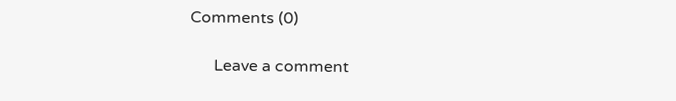Comments (0)

      Leave a comment